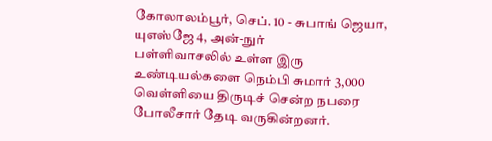கோலாலம்பூர், செப். 10 - சுபாங் ஜெயா, யுஎஸ்ஜே 4, அன்-நுர்
பள்ளிவாசலில் உள்ள இரு உண்டியல்களை நெம்பி சுமார் 3,000
வெள்ளியை திருடிச் சென்ற நபரை போலீசார் தேடி வருகின்றனர்.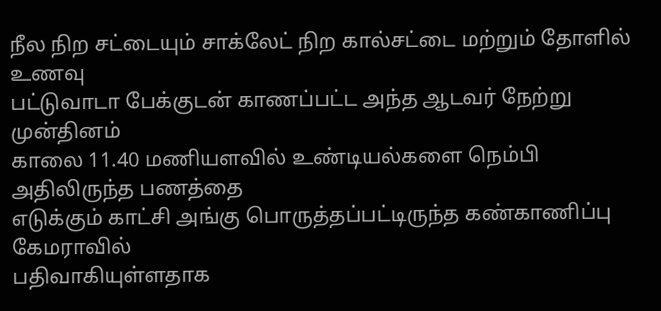நீல நிற சட்டையும் சாக்லேட் நிற கால்சட்டை மற்றும் தோளில் உணவு
பட்டுவாடா பேக்குடன் காணப்பட்ட அந்த ஆடவர் நேற்று முன்தினம்
காலை 11.40 மணியளவில் உண்டியல்களை நெம்பி அதிலிருந்த பணத்தை
எடுக்கும் காட்சி அங்கு பொருத்தப்பட்டிருந்த கண்காணிப்பு கேமராவில்
பதிவாகியுள்ளதாக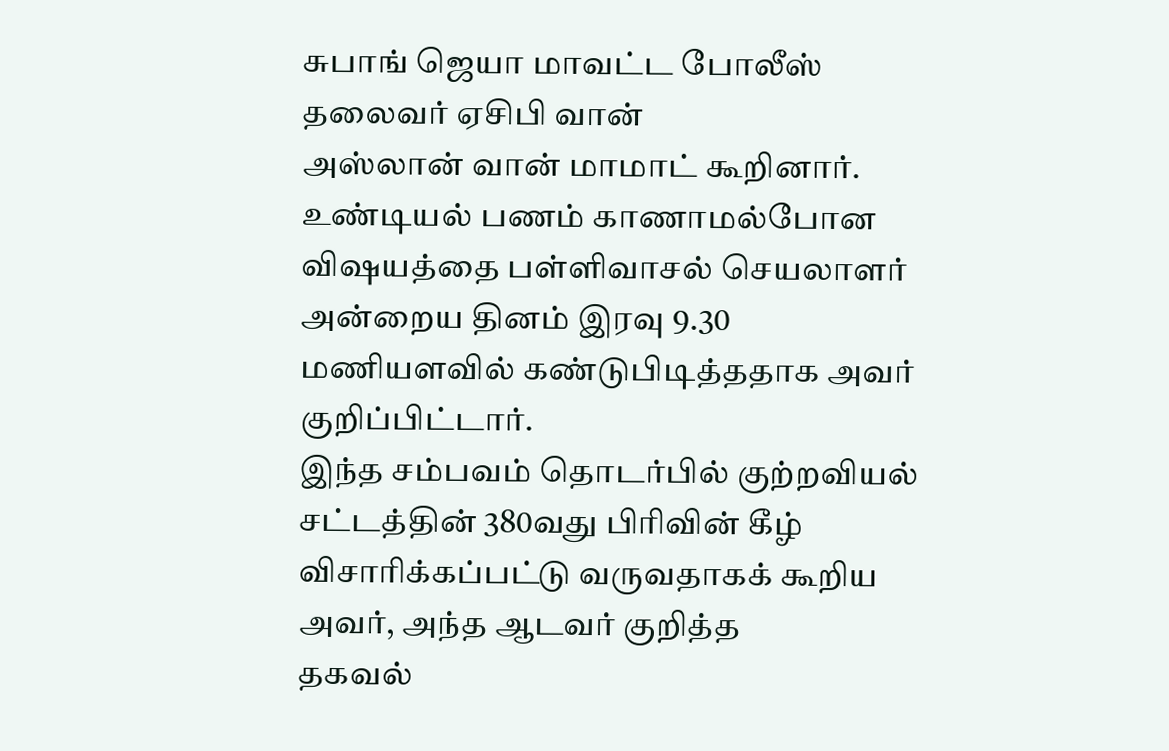சுபாங் ஜெயா மாவட்ட போலீஸ் தலைவர் ஏசிபி வான்
அஸ்லான் வான் மாமாட் கூறினார்.
உண்டியல் பணம் காணாமல்போன விஷயத்தை பள்ளிவாசல் செயலாளர்
அன்றைய தினம் இரவு 9.30 மணியளவில் கண்டுபிடித்ததாக அவர்
குறிப்பிட்டார்.
இந்த சம்பவம் தொடர்பில் குற்றவியல் சட்டத்தின் 380வது பிரிவின் கீழ்
விசாரிக்கப்பட்டு வருவதாகக் கூறிய அவர், அந்த ஆடவர் குறித்த
தகவல்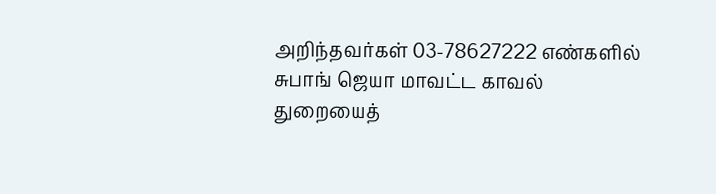அறிந்தவர்கள் 03-78627222 எண்களில் சுபாங் ஜெயா மாவட்ட காவல்
துறையைத்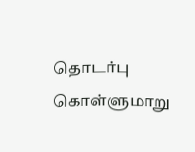தொடர்பு கொள்ளுமாறு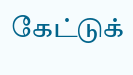கேட்டுக்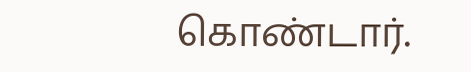கொண்டார்.